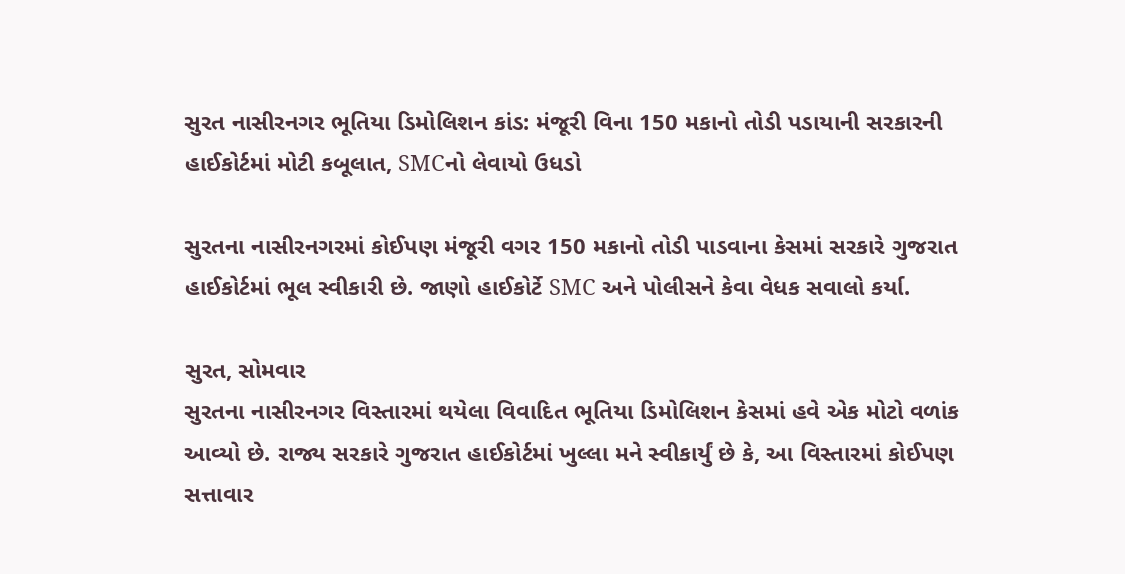સુરત નાસીરનગર ભૂતિયા ડિમોલિશન કાંડ: મંજૂરી વિના 150 મકાનો તોડી પડાયાની સરકારની હાઈકોર્ટમાં મોટી કબૂલાત, SMCનો લેવાયો ઉધડો

સુરતના નાસીરનગરમાં કોઈપણ મંજૂરી વગર 150 મકાનો તોડી પાડવાના કેસમાં સરકારે ગુજરાત હાઈકોર્ટમાં ભૂલ સ્વીકારી છે. જાણો હાઈકોર્ટે SMC અને પોલીસને કેવા વેધક સવાલો કર્યા.

સુરત, સોમવાર
સુરતના નાસીરનગર વિસ્તારમાં થયેલા વિવાદિત ભૂતિયા ડિમોલિશન કેસમાં હવે એક મોટો વળાંક આવ્યો છે. રાજ્ય સરકારે ગુજરાત હાઈકોર્ટમાં ખુલ્લા મને સ્વીકાર્યું છે કે, આ વિસ્તારમાં કોઈપણ સત્તાવાર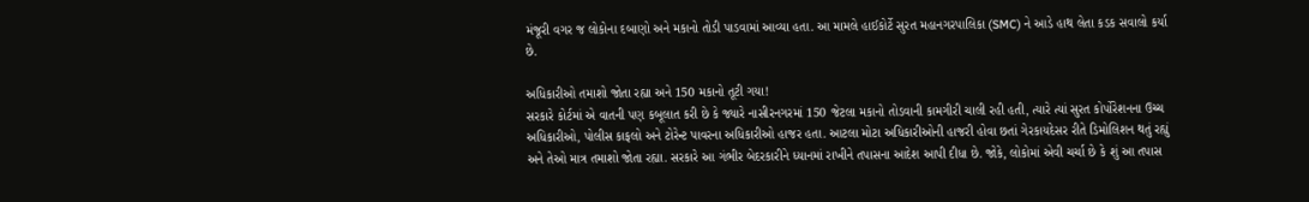મંજૂરી વગર જ લોકોના દબાણો અને મકાનો તોડી પાડવામાં આવ્યા હતા. આ મામલે હાઈકોર્ટે સુરત મહાનગરપાલિકા (SMC) ને આડે હાથ લેતા કડક સવાલો કર્યા છે.

અધિકારીઓ તમાશો જોતા રહ્યા અને 150 મકાનો તૂટી ગયા!
સરકારે કોર્ટમાં એ વાતની પણ કબૂલાત કરી છે કે જ્યારે નાસીરનગરમાં 150 જેટલા મકાનો તોડવાની કામગીરી ચાલી રહી હતી, ત્યારે ત્યાં સુરત કોર્પોરેશનના ઉચ્ચ અધિકારીઓ, પોલીસ કાફલો અને ટોરેન્ટ પાવરના અધિકારીઓ હાજર હતા. આટલા મોટા અધિકારીઓની હાજરી હોવા છતાં ગેરકાયદેસર રીતે ડિમોલિશન થતું રહ્યું અને તેઓ માત્ર તમાશો જોતા રહ્યા. સરકારે આ ગંભીર બેદરકારીને ધ્યાનમાં રાખીને તપાસના આદેશ આપી દીધા છે. જોકે, લોકોમાં એવી ચર્ચા છે કે શું આ તપાસ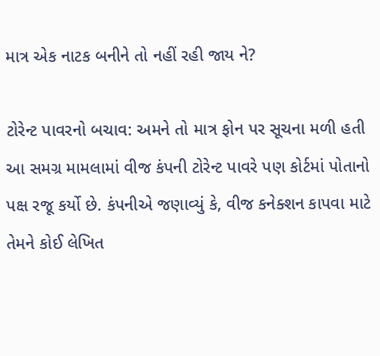માત્ર એક નાટક બનીને તો નહીં રહી જાય ને?

ટોરેન્ટ પાવરનો બચાવ: અમને તો માત્ર ફોન પર સૂચના મળી હતી
આ સમગ્ર મામલામાં વીજ કંપની ટોરેન્ટ પાવરે પણ કોર્ટમાં પોતાનો પક્ષ રજૂ કર્યો છે. કંપનીએ જણાવ્યું કે, વીજ કનેક્શન કાપવા માટે તેમને કોઈ લેખિત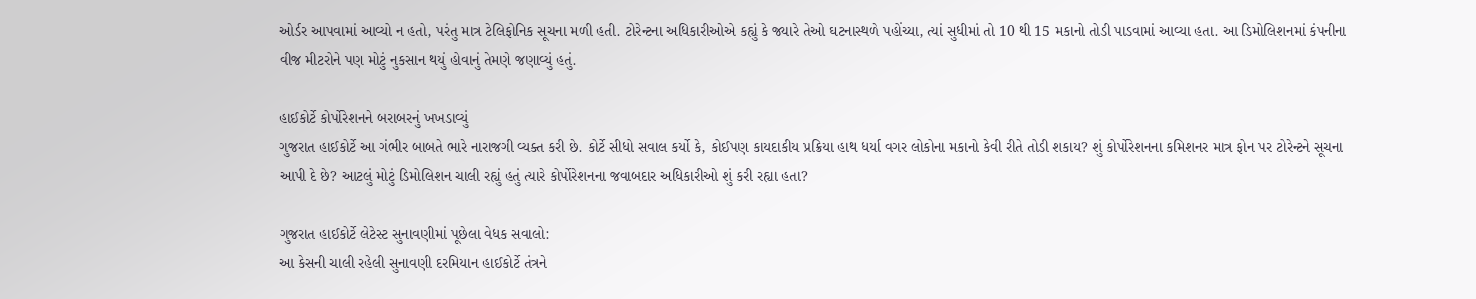ઓર્ડર આપવામાં આવ્યો ન હતો, પરંતુ માત્ર ટેલિફોનિક સૂચના મળી હતી. ટોરેન્ટના અધિકારીઓએ કહ્યું કે જ્યારે તેઓ ઘટનાસ્થળે પહોંચ્યા, ત્યાં સુધીમાં તો 10 થી 15 મકાનો તોડી પાડવામાં આવ્યા હતા. આ ડિમોલિશનમાં કંપનીના વીજ મીટરોને પણ મોટું નુકસાન થયું હોવાનું તેમણે જણાવ્યું હતું.

હાઈકોર્ટે કોર્પોરેશનને બરાબરનું ખખડાવ્યું
ગુજરાત હાઈકોર્ટે આ ગંભીર બાબતે ભારે નારાજગી વ્યક્ત કરી છે. કોર્ટે સીધો સવાલ કર્યો કે, કોઈપણ કાયદાકીય પ્રક્રિયા હાથ ધર્યા વગર લોકોના મકાનો કેવી રીતે તોડી શકાય? શું કોર્પોરેશનના કમિશનર માત્ર ફોન પર ટોરેન્ટને સૂચના આપી દે છે? આટલું મોટું ડિમોલિશન ચાલી રહ્યું હતું ત્યારે કોર્પોરેશનના જવાબદાર અધિકારીઓ શું કરી રહ્યા હતા?

ગુજરાત હાઈકોર્ટે લેટેસ્ટ સુનાવણીમાં પૂછેલા વેધક સવાલો:
આ કેસની ચાલી રહેલી સુનાવણી દરમિયાન હાઈકોર્ટે તંત્રને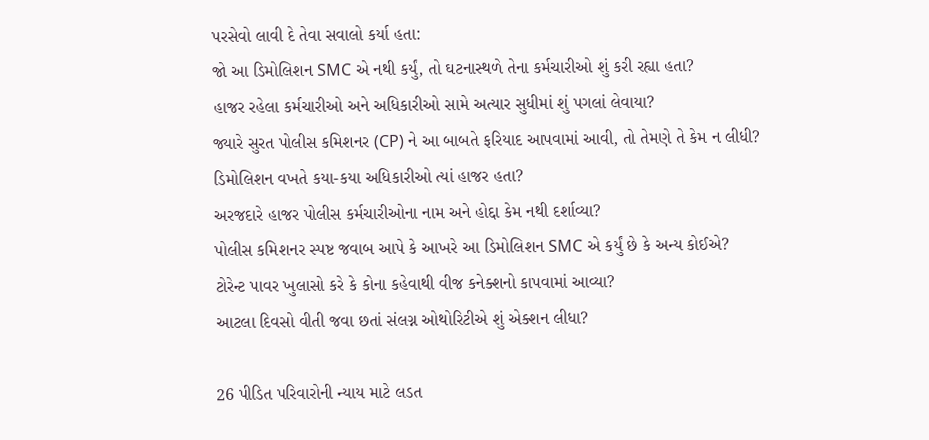પરસેવો લાવી દે તેવા સવાલો કર્યા હતા:
જો આ ડિમોલિશન SMC એ નથી કર્યું, તો ઘટનાસ્થળે તેના કર્મચારીઓ શું કરી રહ્યા હતા?
હાજર રહેલા કર્મચારીઓ અને અધિકારીઓ સામે અત્યાર સુધીમાં શું પગલાં લેવાયા?
જ્યારે સુરત પોલીસ કમિશનર (CP) ને આ બાબતે ફરિયાદ આપવામાં આવી, તો તેમણે તે કેમ ન લીધી?
ડિમોલિશન વખતે કયા-કયા અધિકારીઓ ત્યાં હાજર હતા?
અરજદારે હાજર પોલીસ કર્મચારીઓના નામ અને હોદ્દા કેમ નથી દર્શાવ્યા?
પોલીસ કમિશનર સ્પષ્ટ જવાબ આપે કે આખરે આ ડિમોલિશન SMC એ કર્યું છે કે અન્ય કોઈએ?
ટોરેન્ટ પાવર ખુલાસો કરે કે કોના કહેવાથી વીજ કનેક્શનો કાપવામાં આવ્યા?
આટલા દિવસો વીતી જવા છતાં સંલગ્ન ઓથોરિટીએ શું એક્શન લીધા?

26 પીડિત પરિવારોની ન્યાય માટે લડત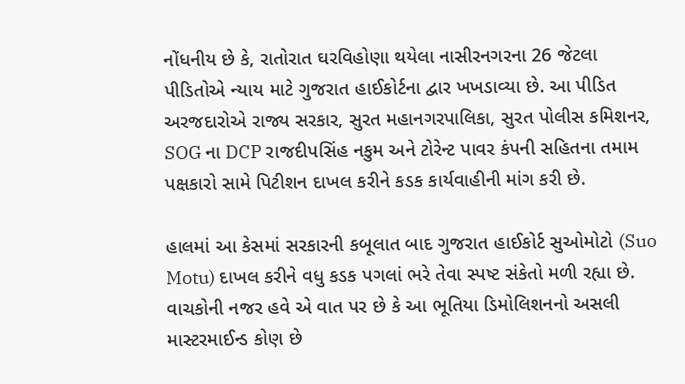નોંધનીય છે કે, રાતોરાત ઘરવિહોણા થયેલા નાસીરનગરના 26 જેટલા પીડિતોએ ન્યાય માટે ગુજરાત હાઈકોર્ટના દ્વાર ખખડાવ્યા છે. આ પીડિત અરજદારોએ રાજ્ય સરકાર, સુરત મહાનગરપાલિકા, સુરત પોલીસ કમિશનર, SOG ના DCP રાજદીપસિંહ નકુમ અને ટોરેન્ટ પાવર કંપની સહિતના તમામ પક્ષકારો સામે પિટીશન દાખલ કરીને કડક કાર્યવાહીની માંગ કરી છે.

હાલમાં આ કેસમાં સરકારની કબૂલાત બાદ ગુજરાત હાઈકોર્ટ સુઓમોટો (Suo Motu) દાખલ કરીને વધુ કડક પગલાં ભરે તેવા સ્પષ્ટ સંકેતો મળી રહ્યા છે. વાચકોની નજર હવે એ વાત પર છે કે આ ભૂતિયા ડિમોલિશનનો અસલી માસ્ટરમાઈન્ડ કોણ છે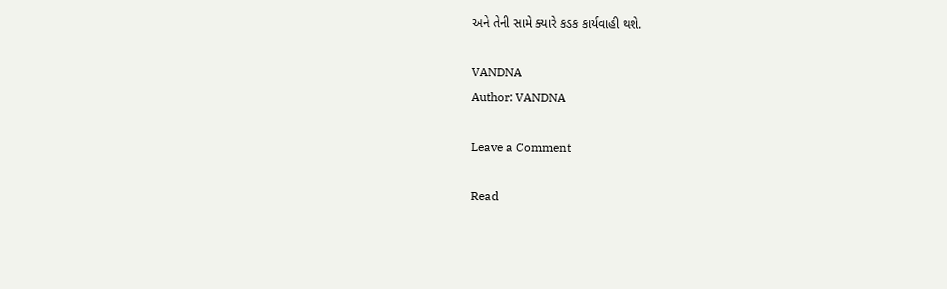અને તેની સામે ક્યારે કડક કાર્યવાહી થશે.

VANDNA
Author: VANDNA

Leave a Comment

Read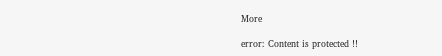More

error: Content is protected !!